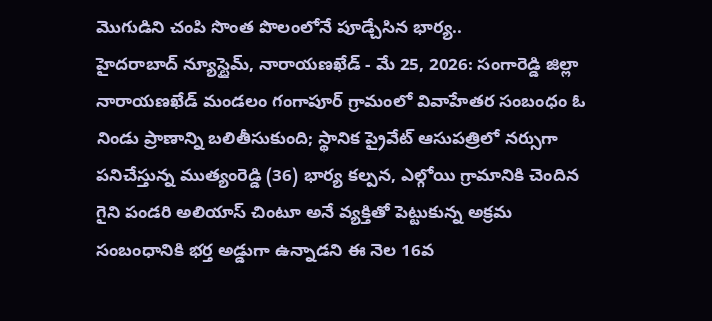మొగుడిని చంపి సొంత పొలంలోనే పూడ్చేసిన భార్య..
హైదరాబాద్ న్యూస్టైమ్, నారాయణఖేడ్ - మే 25, 2026: సంగారెడ్డి జిల్లా నారాయణఖేడ్ మండలం గంగాపూర్ గ్రామంలో వివాహేతర సంబంధం ఓ నిండు ప్రాణాన్ని బలితీసుకుంది; స్థానిక ప్రైవేట్ ఆసుపత్రిలో నర్సుగా పనిచేస్తున్న ముత్యంరెడ్డి (36) భార్య కల్పన, ఎల్గోయి గ్రామానికి చెందిన గైని పండరి అలియాస్ చింటూ అనే వ్యక్తితో పెట్టుకున్న అక్రమ సంబంధానికి భర్త అడ్డుగా ఉన్నాడని ఈ నెల 16వ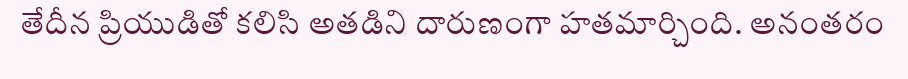తేదీన ప్రియుడితో కలిసి అతడిని దారుణంగా హతమార్చింది. అనంతరం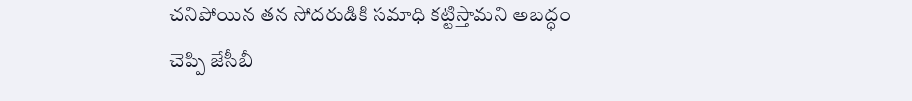చనిపోయిన తన సోదరుడికి సమాధి కట్టిస్తామని అబద్ధం చెప్పి జేసీబీ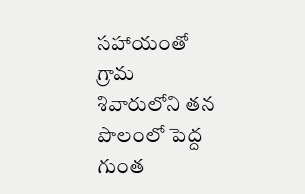సహాయంతో గ్రామ శివారులోని తన పొలంలో పెద్ద గుంత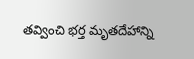తవ్వించి భర్త మృతదేహాన్ని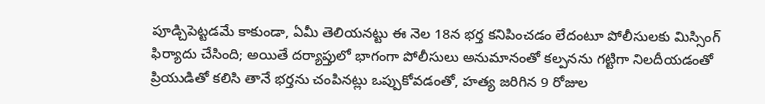పూడ్చిపెట్టడమే కాకుండా, ఏమీ తెలియనట్టు ఈ నెల 18న భర్త కనిపించడం లేదంటూ పోలీసులకు మిస్సింగ్ ఫిర్యాదు చేసింది; అయితే దర్యాప్తులో భాగంగా పోలీసులు అనుమానంతో కల్పనను గట్టిగా నిలదీయడంతో ప్రియుడితో కలిసి తానే భర్తను చంపినట్లు ఒప్పుకోవడంతో, హత్య జరిగిన 9 రోజుల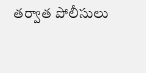తర్వాత పోలీసులు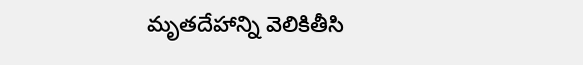మృతదేహాన్ని వెలికితీసి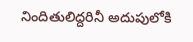నిందితులిద్దరినీ అదుపులోకి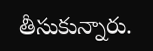తీసుకున్నారు.